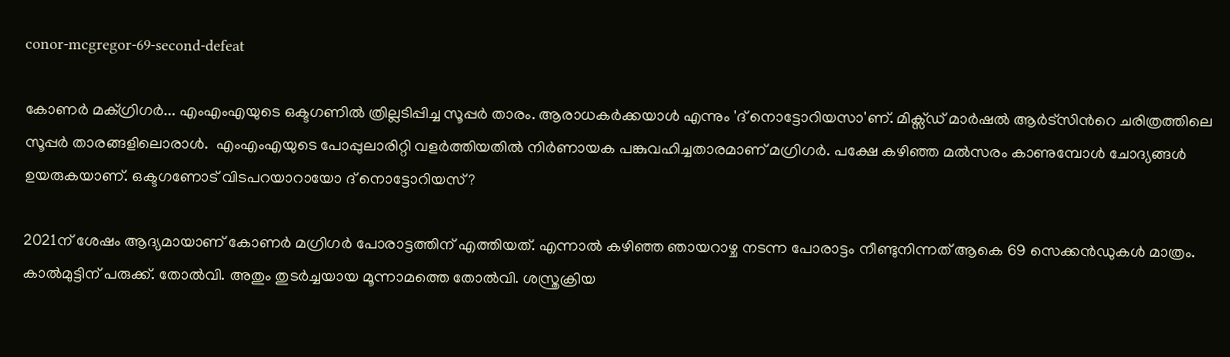conor-mcgregor-69-second-defeat

കോണര്‍ മക്ഗ്രിഗര്‍... എംഎംഎയുടെ ഒക്ടഗണില്‍ ത്രില്ലടിപ്പിച്ച സൂപ്പര്‍ താരം. ആരാധകര്‍ക്കയാള്‍ എന്നും 'ദ് നൊട്ടോറിയസാ'ണ്. മിക്സ്ഡ് മാര്‍ഷല്‍ ആര്‍ട്സിന്‍റെ ചരിത്രത്തിലെ സൂപ്പര്‍ താരങ്ങളിലൊരാള്‍.  എംഎംഎയുടെ പോപ്പുലാരിറ്റി വളര്‍ത്തിയതില്‍ നിര്‍ണായക പങ്കുവഹിച്ചതാരമാണ് മഗ്രിഗര്‍. പക്ഷേ കഴിഞ്ഞ മല്‍സരം കാണുമ്പോള്‍ ചോദ്യങ്ങള്‍ ഉയരുകയാണ്. ഒക്ടഗണോട് വിടപറയാറായോ ദ് നൊട്ടോറിയസ്?

2021ന് ശേഷം ആദ്യമായാണ് കോണര്‍ മഗ്രിഗര്‍ പോരാട്ടത്തിന് എത്തിയത്. എന്നാല്‍ കഴിഞ്ഞ ഞായറാഴ്ച നടന്ന പോരാട്ടം നീണ്ടുനിന്നത് ആകെ 69 സെക്കന്‍ഡുകള്‍ മാത്രം. കാല്‍മുട്ടിന് പരുക്ക്. തോല്‍വി. അതും തുടര്‍ച്ചയായ മൂന്നാമത്തെ തോല്‍വി. ശസ്ത്രക്രിയ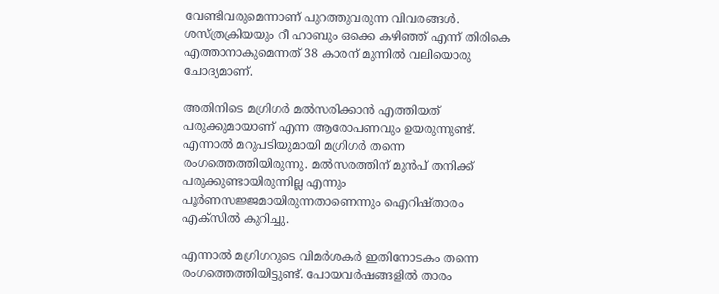വേണ്ടിവരുമെന്നാണ് പുറത്തുവരുന്ന വിവരങ്ങള്‍. ശസ്ത്രക്രിയയും റീ ഹാബും ഒക്കെ കഴിഞ്ഞ് എന്ന് തിരികെ എത്താനാകുമെന്നത് 38 കാരന് മുന്നില്‍ വലിയൊരു ചോദ്യമാണ്.

അതിനിടെ മഗ്രിഗര്‍ മല്‍സരിക്കാന്‍ എത്തിയത് പരുക്കുമായാണ് എന്ന ആരോപണവും ഉയരുന്നുണ്ട്. എന്നാല്‍ മറുപടിയുമായി മഗ്രിഗര്‍ തന്നെ രംഗത്തെത്തിയിരുന്നു. മല്‍സരത്തിന് മുന്‍പ് തനിക്ക് പരുക്കുണ്ടായിരുന്നില്ല എന്നും പൂര്‍ണസജ്ജമായിരുന്നതാണെന്നും ഐറിഷ്താരം എക്സില്‍ കുറിച്ചു.

എന്നാല്‍ മഗ്രിഗറുടെ വിമര്‍ശകര്‍ ഇതിനോടകം തന്നെ രംഗത്തെത്തിയിട്ടുണ്ട്. പോയവര്‍ഷങ്ങളില്‍ താരം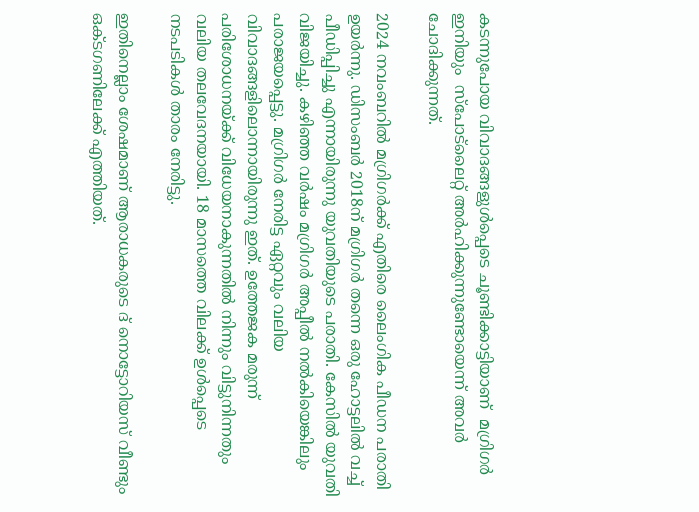കടന്നുപോയ വിവാദങ്ങളുള്‍പ്പെടെ ചൂണ്ടിക്കാട്ടിയാണ്  മഗ്രിഗര്‍ ഇനിയും  സ്പോട്‌ലൈറ്റ് അര്‍ഹിക്കുന്നുണ്ടോയെന്ന് അവര്‍ ചോദിക്കുന്നത്.

2024 നവംബറില്‍ മഗ്രിഗര്‍ക്ക് എതിരെ ലൈംഗിക പീഡന പരാതി ഉയര്‍ന്നു. ഡിസംബര്‍ 2018ന് മഗ്രിഗര്‍ തന്നെ ഒരു ഹോട്ടലില്‍ വച്ച് പീഡിപ്പിച്ചു എന്നായിരുന്നു യുവതിയുടെ പരാതി. കേസില്‍ യുവതി വിജയിച്ചു. കഴിഞ്ഞ വര്‍ഷം മഗ്രിഗര്‍ അപ്പീല്‍ നല്‍കിയെങ്കിലും പരാജയപ്പെട്ടു. മഗ്രിഗര്‍ നേരിട്ട ഏറ്റവും വലിയ വിവാദങ്ങളിലൊന്നായിരുന്നു ഇത്. ഉത്തേജക മരുന്ന് പരിശോധനയ്ക്ക് വിധേയനാകുന്നതില്‍ നിന്നും വിട്ടുനിന്നതും വലിയ തലവേദനയായി. 18 മാസത്തെ വിലക്ക് ഉള്‍പ്പെടെ നടപടികള്‍ താരം നേരിട്ടു.

ഇതിനെല്ലാം ശേഷമാണ് ആരാധകരുടെ ദ് നൊട്ടോറിയസ് വീണ്ടും ഒക്ടഗണിലേക്ക് എത്തിയത്.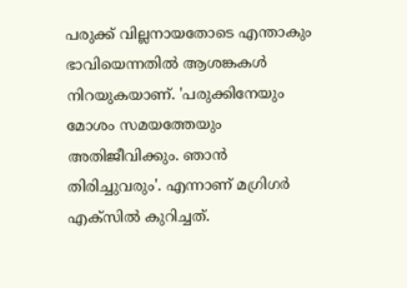പരുക്ക് വില്ലനായതോടെ എന്താകും ഭാവിയെന്നതില്‍ ആശങ്കകള്‍ നിറയുകയാണ്. 'പരുക്കിനേയും മോശം സമയത്തേയും അതിജീവിക്കും. ഞാന്‍ തിരിച്ചുവരും'. എന്നാണ് മഗ്രിഗര്‍ എക്സില്‍ കുറിച്ചത്.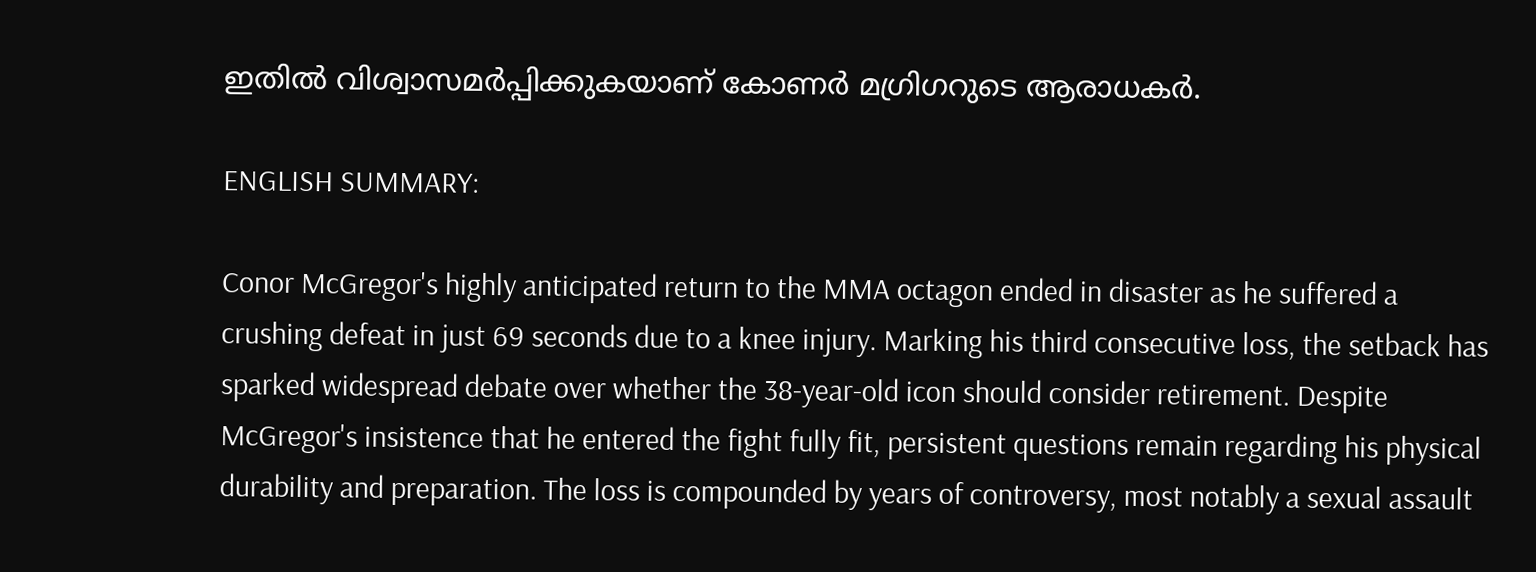ഇതില്‍ വിശ്വാസമര്‍പ്പിക്കുകയാണ് കോണര്‍ മഗ്രിഗറുടെ ആരാധകര്‍.

ENGLISH SUMMARY:

Conor McGregor's highly anticipated return to the MMA octagon ended in disaster as he suffered a crushing defeat in just 69 seconds due to a knee injury. Marking his third consecutive loss, the setback has sparked widespread debate over whether the 38-year-old icon should consider retirement. Despite McGregor's insistence that he entered the fight fully fit, persistent questions remain regarding his physical durability and preparation. The loss is compounded by years of controversy, most notably a sexual assault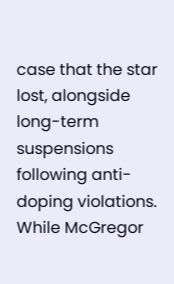case that the star lost, alongside long-term suspensions following anti-doping violations. While McGregor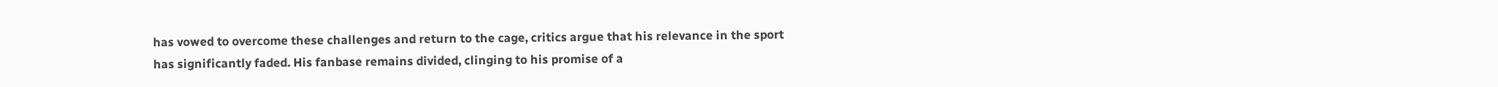has vowed to overcome these challenges and return to the cage, critics argue that his relevance in the sport has significantly faded. His fanbase remains divided, clinging to his promise of a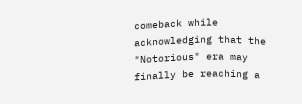comeback while acknowledging that the "Notorious" era may finally be reaching a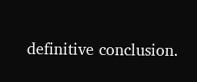definitive conclusion.